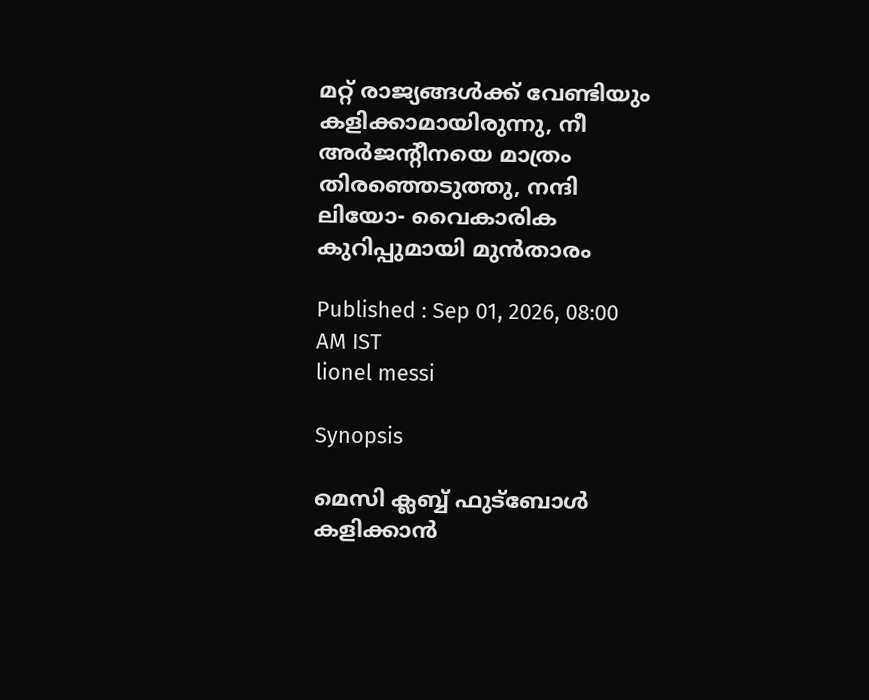മറ്റ്‌ രാജ്യങ്ങള്‍ക്ക്‌ വേണ്ടിയും കളിക്കാമായിരുന്നു, നീ അര്‍ജന്റീനയെ മാത്രം തിരഞ്ഞെടുത്തു, നന്ദി ലിയോ- വൈകാരിക കുറിപ്പുമായി മുന്‍താരം

Published : Sep 01, 2026, 08:00 AM IST
lionel messi

Synopsis

മെസി ക്ലബ്ബ്‌ ഫുട്‌ബോള്‍ കളിക്കാന്‍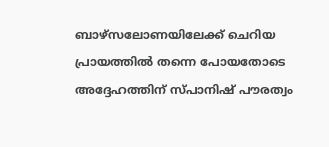ബാഴ്‌സലോണയിലേക്ക്‌ ചെറിയ പ്രായത്തില്‍ തന്നെ പോയതോടെ അദ്ദേഹത്തിന്‌ സ്‌പാനിഷ്‌ പൗരത്വം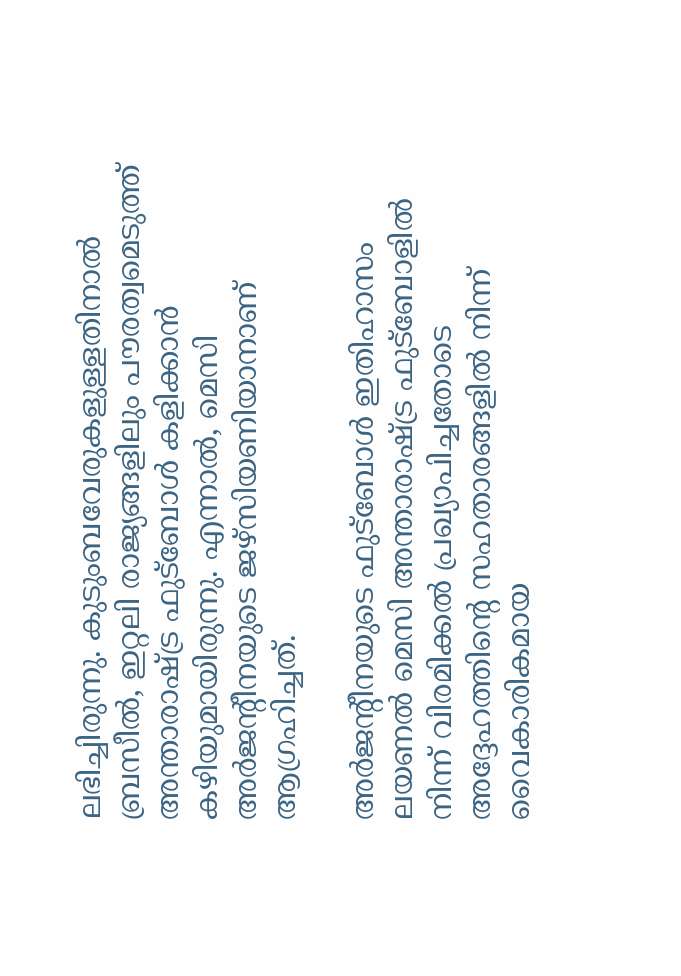ലഭിച്ചിരുന്നു. കുടുംബവേരുകളുള്ളതിനാല്‍ ബ്രസീല്‍, ഇറ്റലി രാജ്യങ്ങളിലും പൗരത്വമെടുത്ത്‌ അന്താരാഷ്ട്ര ഫുട്‌ബോള്‍ കളിക്കാന്‍ കഴിയുമായിരുന്നു. എന്നാല്‍, മെസി അര്‍ജന്റീനയുടെ ജഴ്‌സിയണിയാനാണ്‌ ആഗ്രഹിച്ചത്‌.

അര്‍ജന്റീനയുടെ ഫുട്‌ബോള്‍ ഇതിഹാസം ലയണല്‍ മെസി അന്താരാഷ്ട്ര ഫുട്‌ബോളില്‍ നിന്ന്‌ വിരമിക്കല്‍ പ്രഖ്യാപിച്ചതോടെ അദ്ദേഹത്തിന്റെ സഹതാരങ്ങളില്‍ നിന്ന്‌ വൈകാരികമായ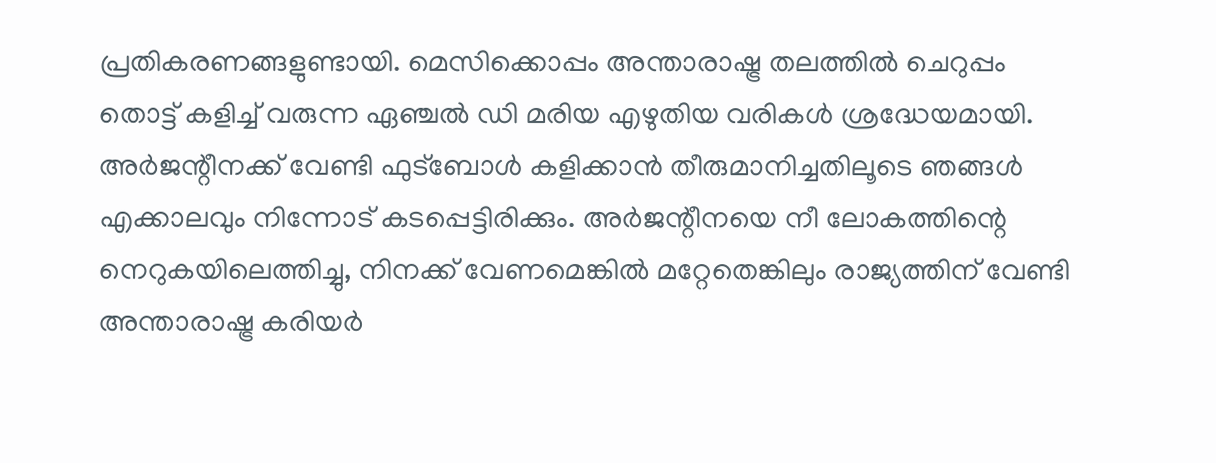പ്രതികരണങ്ങളുണ്ടായി. മെസിക്കൊപ്പം അന്താരാഷ്ട്ര തലത്തില്‍ ചെറുപ്പം തൊട്ട്‌ കളിച്ച്‌ വരുന്ന ഏഞ്ചല്‍ ഡി മരിയ എഴുതിയ വരികള്‍ ശ്രദ്ധേയമായി. അര്‍ജന്റീനക്ക്‌ വേണ്ടി ഫുട്‌ബോള്‍ കളിക്കാന്‍ തീരുമാനിച്ചതിലൂടെ ഞങ്ങള്‍ എക്കാലവും നിന്നോട്‌ കടപ്പെട്ടിരിക്കും. അര്‍ജന്റീനയെ നീ ലോകത്തിന്റെ നെറുകയിലെത്തിച്ചു, നിനക്ക്‌ വേണമെങ്കില്‍ മറ്റേതെങ്കിലും രാജ്യത്തിന്‌ വേണ്ടി അന്താരാഷ്ട്ര കരിയര്‍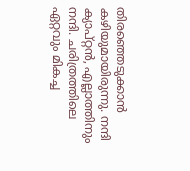തിരഞ്ഞെടുക്കാന്‍ കഴിയുമായിരുന്നു. നന്ദി ക്യാപ്‌റ്റന്‍, എല്ലാത്തിനും നന്ദി. ചരിത്രത്തിലെ ഏറ്റവും മികച്ച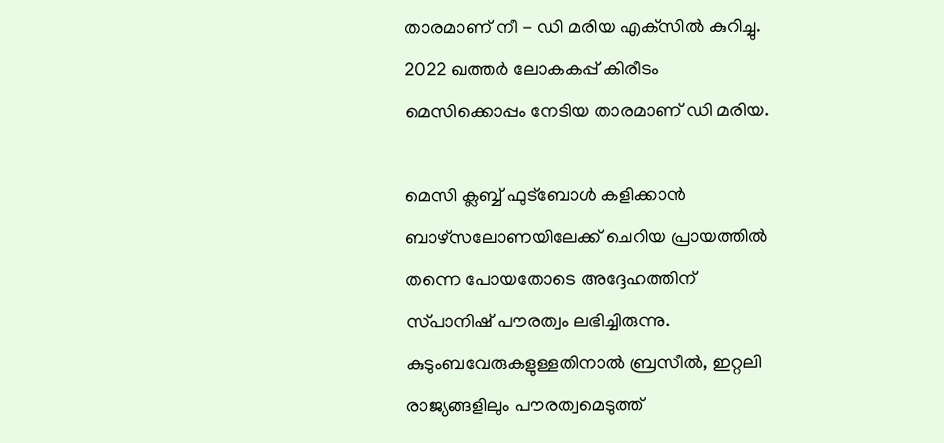താരമാണ്‌ നീ - ഡി മരിയ എക്‌സില്‍ കുറിച്ചു. 2022 ഖത്തര്‍ ലോകകപ്പ്‌ കിരീടം മെസിക്കൊപ്പം നേടിയ താരമാണ്‌ ഡി മരിയ.

മെസി ക്ലബ്ബ്‌ ഫുട്‌ബോള്‍ കളിക്കാന്‍ ബാഴ്‌സലോണയിലേക്ക്‌ ചെറിയ പ്രായത്തില്‍ തന്നെ പോയതോടെ അദ്ദേഹത്തിന്‌ സ്‌പാനിഷ്‌ പൗരത്വം ലഭിച്ചിരുന്നു. കുടുംബവേരുകളുള്ളതിനാല്‍ ബ്രസീല്‍, ഇറ്റലി രാജ്യങ്ങളിലും പൗരത്വമെടുത്ത്‌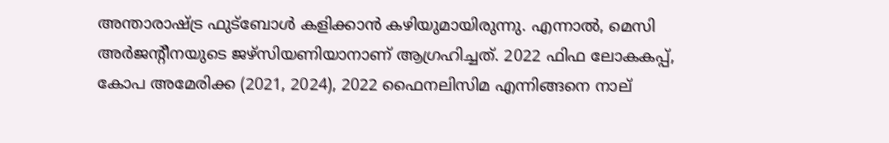അന്താരാഷ്ട്ര ഫുട്‌ബോള്‍ കളിക്കാന്‍ കഴിയുമായിരുന്നു. എന്നാല്‍, മെസി അര്‍ജന്റീനയുടെ ജഴ്‌സിയണിയാനാണ്‌ ആഗ്രഹിച്ചത്‌. 2022 ഫിഫ ലോകകപ്പ്‌, കോപ അമേരിക്ക (2021, 2024), 2022 ഫൈനലിസിമ എന്നിങ്ങനെ നാല്‌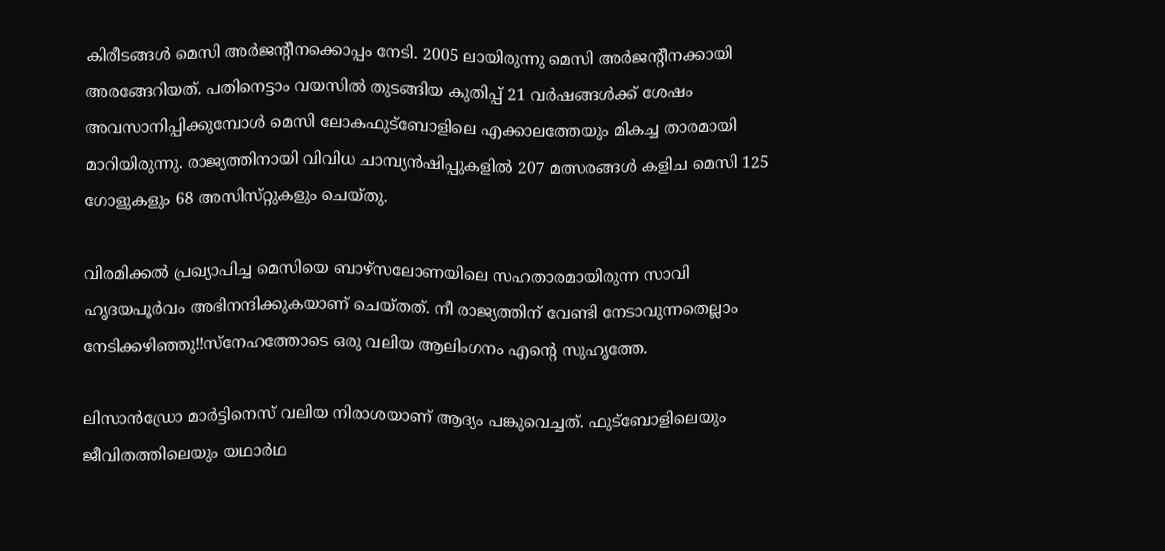കിരീടങ്ങള്‍ മെസി അര്‍ജന്റീനക്കൊപ്പം നേടി. 2005 ലായിരുന്നു മെസി അര്‍ജന്റീനക്കായി അരങ്ങേറിയത്‌. പതിനെട്ടാം വയസില്‍ തുടങ്ങിയ കുതിപ്പ്‌ 21 വര്‍ഷങ്ങള്‍ക്ക്‌ ശേഷം അവസാനിപ്പിക്കുമ്പോള്‍ മെസി ലോകഫുട്‌ബോളിലെ എക്കാലത്തേയും മികച്ച താരമായി മാറിയിരുന്നു. രാജ്യത്തിനായി വിവിധ ചാമ്പ്യന്‍ഷിപ്പുകളില്‍ 207 മത്സരങ്ങള്‍ കളിച മെസി 125 ഗോളുകളും 68 അസിസ്‌റ്റുകളും ചെയ്‌തു.

വിരമിക്കല്‍ പ്രഖ്യാപിച്ച മെസിയെ ബാഴ്‌സലോണയിലെ സഹതാരമായിരുന്ന സാവി ഹൃദയപൂര്‍വം അഭിനന്ദിക്കുകയാണ്‌ ചെയ്‌തത്‌. നീ രാജ്യത്തിന്‌ വേണ്ടി നേടാവുന്നതെല്ലാം നേടിക്കഴിഞ്ഞു!!സ്‌നേഹത്തോടെ ഒരു വലിയ ആലിംഗനം എന്റെ സുഹൃത്തേ.

ലിസാന്‍ഡ്രോ മാര്‍ട്ടിനെസ്‌ വലിയ നിരാശയാണ്‌ ആദ്യം പങ്കുവെച്ചത്‌. ഫുട്‌ബോളിലെയും ജീവിതത്തിലെയും യഥാര്‍ഥ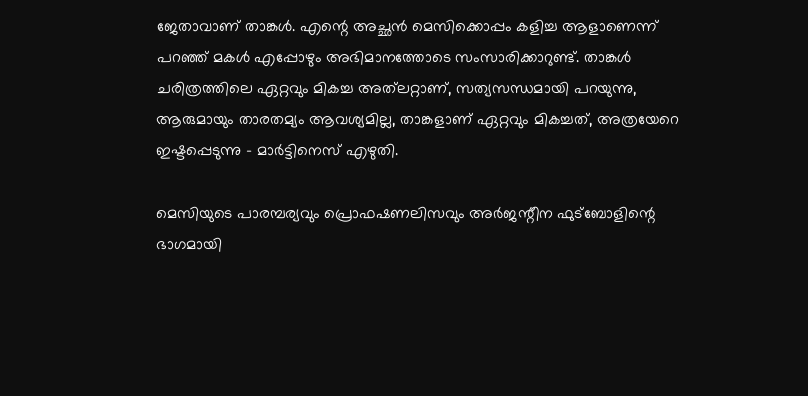ജേതാവാണ്‌ താങ്കള്‍. എന്റെ അച്ഛന്‍ മെസിക്കൊപ്പം കളിച്ച ആളാണെന്ന്‌ പറഞ്ഞ്‌ മകള്‍ എപ്പോഴും അഭിമാനത്തോടെ സംസാരിക്കാറുണ്ട്‌. താങ്കള്‍ ചരിത്രത്തിലെ ഏറ്റവും മികച്ച അത്‌ലറ്റാണ്‌, സത്യസന്ധമായി പറയുന്നു, ആരുമായും താരതമ്യം ആവശ്യമില്ല, താങ്കളാണ്‌ ഏറ്റവും മികച്ചത്‌, അത്രയേറെ ഇഷ്ടപ്പെടുന്നു - മാര്‍ട്ടിനെസ്‌ എഴുതി.

മെസിയുടെ പാരമ്പര്യവും പ്രൊഫഷണലിസവും അര്‍ജന്റീന ഫുട്‌ബോളിന്റെ ഭാഗമായി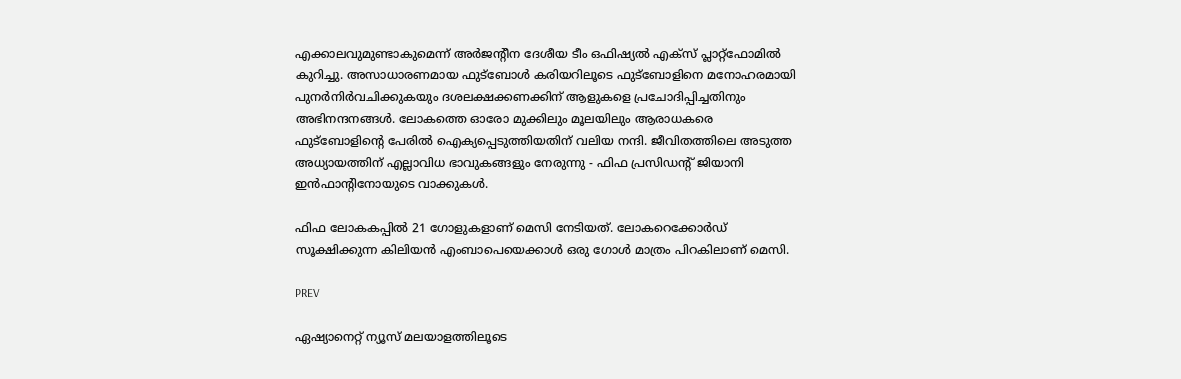എക്കാലവുമുണ്ടാകുമെന്ന്‌ അര്‍ജന്റീന ദേശീയ ടീം ഒഫിഷ്യല്‍ എക്‌സ്‌ പ്ലാറ്റ്‌ഫോമില്‍ കുറിച്ചു. അസാധാരണമായ ഫുട്‌ബോള്‍ കരിയറിലൂടെ ഫുട്‌ബോളിനെ മനോഹരമായി പുനര്‍നിര്‍വചിക്കുകയും ദശലക്ഷക്കണക്കിന്‌ ആളുകളെ പ്രചോദിപ്പിച്ചതിനും അഭിനന്ദനങ്ങള്‍. ലോകത്തെ ഓരോ മുക്കിലും മൂലയിലും ആരാധകരെ ഫുട്‌ബോളിന്റെ പേരില്‍ ഐക്യപ്പെടുത്തിയതിന്‌ വലിയ നന്ദി. ജീവിതത്തിലെ അടുത്ത അധ്യായത്തിന്‌ എല്ലാവിധ ഭാവുകങ്ങളും നേരുന്നു - ഫിഫ പ്രസിഡന്റ്‌ ജിയാനി ഇന്‍ഫാന്റിനോയുടെ വാക്കുകള്‍.

ഫിഫ ലോകകപ്പില്‍ 21 ഗോളുകളാണ്‌ മെസി നേടിയത്‌. ലോകറെക്കോര്‍ഡ്‌ സൂക്ഷിക്കുന്ന കിലിയന്‍ എംബാപെയെക്കാള്‍ ഒരു ഗോള്‍ മാത്രം പിറകിലാണ്‌ മെസി.

PREV

ഏഷ്യാനെറ്റ് ന്യൂസ് മലയാളത്തിലൂടെ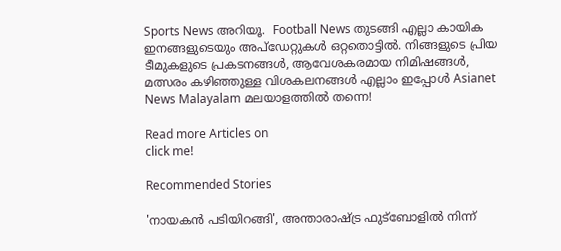Sports News അറിയൂ.  Football News തുടങ്ങി എല്ലാ കായിക ഇനങ്ങളുടെയും അപ്‌ഡേറ്റുകൾ ഒറ്റതൊട്ടിൽ. നിങ്ങളുടെ പ്രിയ ടീമുകളുടെ പ്രകടനങ്ങൾ, ആവേശകരമായ നിമിഷങ്ങൾ, മത്സരം കഴിഞ്ഞുള്ള വിശകലനങ്ങൾ എല്ലാം ഇപ്പോൾ Asianet News Malayalam മലയാളത്തിൽ തന്നെ!

Read more Articles on
click me!

Recommended Stories

'നായകൻ പടിയിറങ്ങി', അന്താരാഷ്ട്ര ഫുട്ബോളിൽ നിന്ന്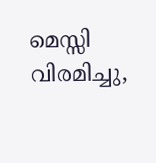മെസ്സി വിരമിച്ചു,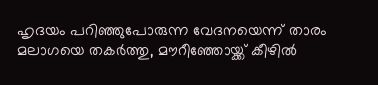ഹൃദയം പറിഞ്ഞുപോരുന്ന വേദനയെന്ന് താരം
മലാഗയെ തകർത്തു, മൗറീഞ്ഞോയ്ക്ക് കീഴിൽ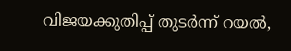വിജയക്കുതിപ്പ് തുടര്‍ന്ന് റയല്‍,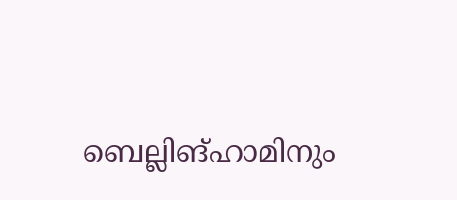ബെല്ലിങ്ഹാമിനും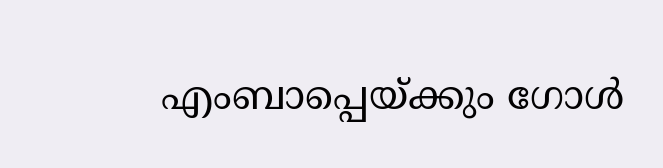എംബാപ്പെയ്ക്കും ഗോൾ